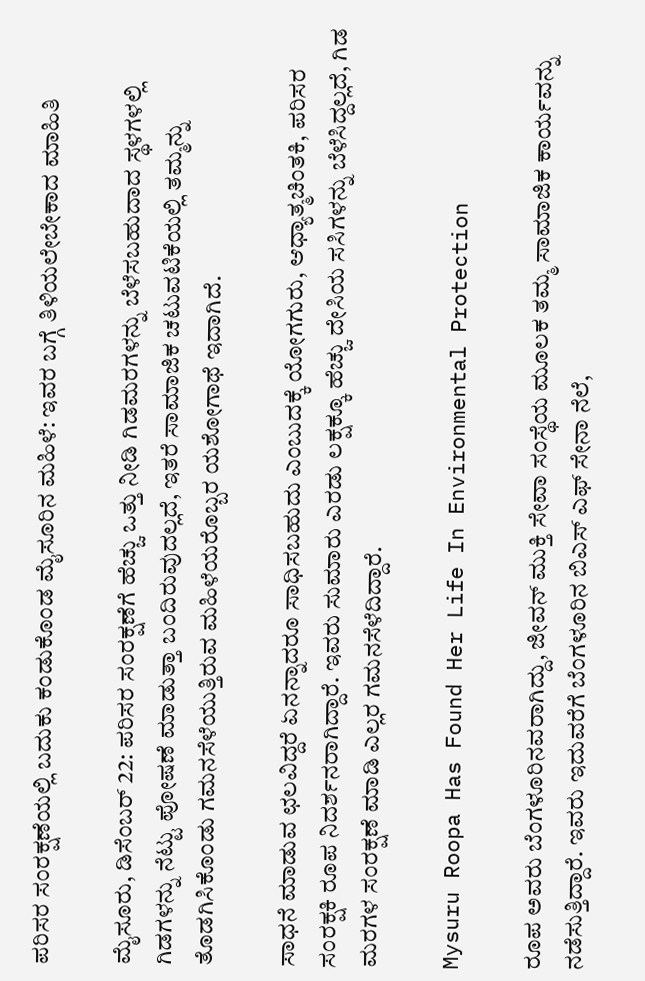ಪರಿಸರ ಸಂರಕ್ಷಣೆಯಲ್ಲಿ ಬದುಕು ಕಂಡುಕೊಂಡ ಮೈಸೂರಿನ ಮಹಿಳೆ: ಇವರ ಬಗ್ಗೆ ತಿಳಿಯಲೇಬೇಕಾದ ಮಾಹಿತಿ

ಮೈಸೂರು, ಡಿಸೆಂಬರ್‌ 22: ಪರಿಸರ ಸಂರಕ್ಷಣೆಗೆ ಹೆಚ್ಚು ಒತ್ತು ನೀಡಿ ಗಿಡಮರಗಳನ್ನು ಬೆಳೆಸಬಹುದಾದ ಸ್ಥಳಗಳಲ್ಲಿ ಗಿಡಗಳನ್ನು ನೆಟ್ಟು ಪೋಷಣೆ ಮಾಡುತ್ತಾ ಬಂದಿರುವುದಲ್ಲದೆ, ಇತರೆ ಸಾಮಾಜಿಕ ಚಟುವಟಿಕೆಯಲ್ಲಿ ತಮ್ಮನ್ನು ತೊಡಗಿಸಿಕೊಂಡು ಗಮನಸೆಳೆಯುತ್ತಿರುವ ಮಹಿಳೆಯರೊಬ್ಬರ ಯಶೋಗಾಥೆ ಇದಾಗಿದೆ.

ಸಾಧನೆ ಮಾಡುವ ಛಲವಿದ್ದರೆ ಏನನ್ನಾದರೂ ಸಾಧಿಸಬಹುದು ಎಂಬುದಕ್ಕೆ ಯೋಗಗುರು, ಆಧ್ಯಾತ್ಮಚಿಂತಕಿ, ಪರಿಸರ ಸಂರಕ್ಷಕಿ ರೂಪ ನಿದರ್ಶನರಾಗಿದ್ದಾರೆ. ಇವರು ಸುಮಾರು ಎರಡು ಲಕ್ಷಕ್ಕೂ ಹೆಚ್ಚು ದೇಸಿಯ ಸಸಿಗಳನ್ನು ಬೆಳೆಸಿದ್ದಲ್ಲದೆ, ಗಿಡ ಮರಗಳ ಸಂರಕ್ಷಣೆ ಮಾಡಿ ಎಲ್ಲರ ಗಮನಸೆಳೆದಿದ್ದಾರೆ.

Mysuru Roopa Has Found Her Life In Environmental Protection

ರೂಪ ಅವರು ಬೆಂಗಳೂರಿನವರಾಗಿದ್ದು, ಜೀವನ್‌ ಮುಕ್ತಿ ಸೇವಾ ಸಂಸ್ಥೆಯ ಮೂಲಕ ತಮ್ಮ ಸಾಮಾಜಿಕ ಕಾರ್ಯವನ್ನು ನಡೆಸುತ್ತಿದ್ದಾರೆ. ಇವರು ಇದುವರೆಗೆ ಬೆಂಗಳೂರಿನ ಬಿಎಸ್‍ ಎಫ್ ಸೇನಾ ನೆಲೆ,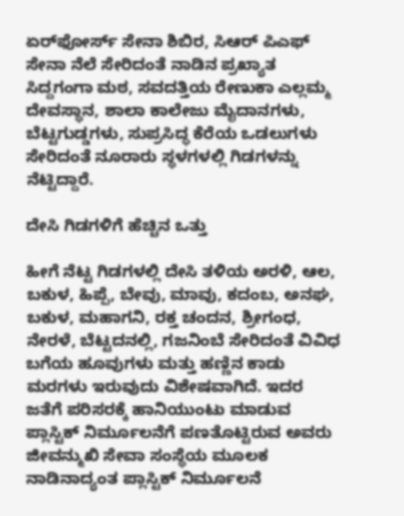ಏರ್‌ಫೋರ್ಸ್ ಸೇನಾ ಶಿಬಿರ, ಸಿಆರ್‌ ಪಿಎಫ್ ಸೇನಾ ನೆಲೆ ಸೇರಿದಂತೆ ನಾಡಿನ ಪ್ರಖ್ಯಾತ ಸಿದ್ದಗಂಗಾ ಮಠ, ಸವದತ್ತಿಯ ರೇಣುಕಾ ಎಲ್ಲಮ್ಮ ದೇವಸ್ಥಾನ, ಶಾಲಾ ಕಾಲೇಜು ಮೈದಾನಗಳು, ಬೆಟ್ಟಗುಡ್ಡಗಳು, ಸುಪ್ರಸಿದ್ಧ ಕೆರೆಯ ಒಡಲುಗಳು ಸೇರಿದಂತೆ ನೂರಾರು ಸ್ಥಳಗಳಲ್ಲಿ ಗಿಡಗಳನ್ನು ನೆಟ್ಟಿದ್ದಾರೆ.

ದೇಸಿ ಗಿಡಗಳಿಗೆ ಹೆಚ್ಚಿನ ಒತ್ತು

ಹೀಗೆ ನೆಟ್ಟ ಗಿಡಗಳಲ್ಲಿ ದೇಸಿ ತಳಿಯ ಅರಳಿ, ಆಲ, ಬಕುಳ, ಹಿಪ್ಪೆ, ಬೇವು, ಮಾವು, ಕದಂಬ, ಅನಘ, ಬಕುಳ, ಮಹಾಗನಿ, ರಕ್ತ ಚಂದನ, ಶ್ರೀಗಂಧ, ನೇರಳೆ, ಬೆಟ್ಟದನಲ್ಲಿ, ಗಜನಿಂಬೆ ಸೇರಿದಂತೆ ವಿವಿಧ ಬಗೆಯ ಹೂವುಗಳು ಮತ್ತು ಹಣ್ಣಿನ ಕಾಡು ಮರಗಳು ಇರುವುದು ವಿಶೇಷವಾಗಿದೆ. ಇದರ ಜತೆಗೆ ಪರಿಸರಕ್ಕೆ ಹಾನಿಯುಂಟು ಮಾಡುವ ಪ್ಲಾಸ್ಟಿಕ್ ನಿರ್ಮೂಲನೆಗೆ ಪಣತೊಟ್ಟಿರುವ ಅವರು ಜೀವನ್ಮುಖಿ ಸೇವಾ ಸಂಸ್ಥೆಯ ಮೂಲಕ ನಾಡಿನಾದ್ಯಂತ ಪ್ಲಾಸ್ಟಿಕ್ ನಿರ್ಮೂಲನೆ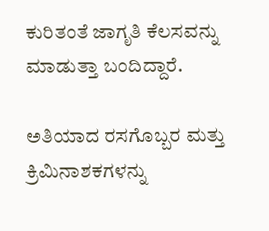ಕುರಿತಂತೆ ಜಾಗೃತಿ ಕೆಲಸವನ್ನು ಮಾಡುತ್ತಾ ಬಂದಿದ್ದಾರೆ.

ಅತಿಯಾದ ರಸಗೊಬ್ಬರ ಮತ್ತು ಕ್ರಿಮಿನಾಶಕಗಳನ್ನು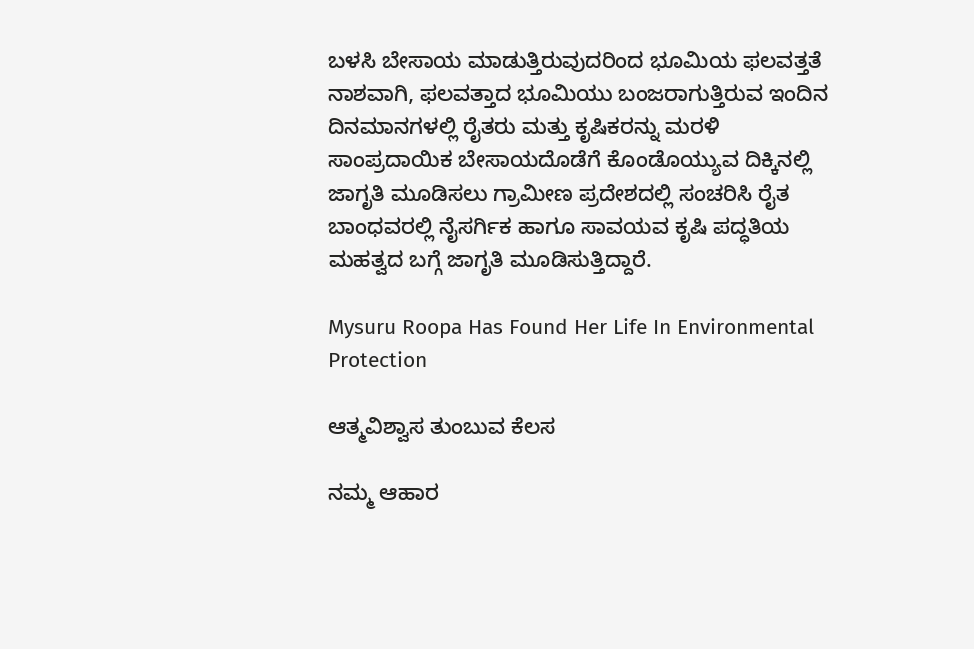ಬಳಸಿ ಬೇಸಾಯ ಮಾಡುತ್ತಿರುವುದರಿಂದ ಭೂಮಿಯ ಫಲವತ್ತತೆ ನಾಶವಾಗಿ, ಫಲವತ್ತಾದ ಭೂಮಿಯು ಬಂಜರಾಗುತ್ತಿರುವ ಇಂದಿನ ದಿನಮಾನಗಳಲ್ಲಿ ರೈತರು ಮತ್ತು ಕೃಷಿಕರನ್ನು ಮರಳಿ ಸಾಂಪ್ರದಾಯಿಕ ಬೇಸಾಯದೊಡೆಗೆ ಕೊಂಡೊಯ್ಯುವ ದಿಕ್ಕಿನಲ್ಲಿ ಜಾಗೃತಿ ಮೂಡಿಸಲು ಗ್ರಾಮೀಣ ಪ್ರದೇಶದಲ್ಲಿ ಸಂಚರಿಸಿ ರೈತ ಬಾಂಧವರಲ್ಲಿ ನೈಸರ್ಗಿಕ ಹಾಗೂ ಸಾವಯವ ಕೃಷಿ ಪದ್ಧತಿಯ ಮಹತ್ವದ ಬಗ್ಗೆ ಜಾಗೃತಿ ಮೂಡಿಸುತ್ತಿದ್ದಾರೆ.

Mysuru Roopa Has Found Her Life In Environmental Protection

ಆತ್ಮವಿಶ್ವಾಸ ತುಂಬುವ ಕೆಲಸ

ನಮ್ಮ ಆಹಾರ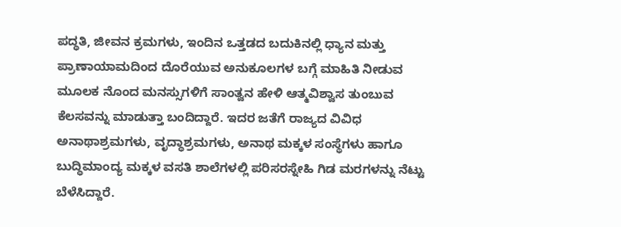ಪದ್ಧತಿ, ಜೀವನ ಕ್ರಮಗಳು, ಇಂದಿನ ಒತ್ತಡದ ಬದುಕಿನಲ್ಲಿ ಧ್ಯಾನ ಮತ್ತು ಪ್ರಾಣಾಯಾಮದಿಂದ ದೊರೆಯುವ ಅನುಕೂಲಗಳ ಬಗ್ಗೆ ಮಾಹಿತಿ ನೀಡುವ ಮೂಲಕ ನೊಂದ ಮನಸ್ಸುಗಳಿಗೆ ಸಾಂತ್ವನ ಹೇಳಿ ಆತ್ಮವಿಶ್ವಾಸ ತುಂಬುವ ಕೆಲಸವನ್ನು ಮಾಡುತ್ತಾ ಬಂದಿದ್ದಾರೆ. ಇದರ ಜತೆಗೆ ರಾಜ್ಯದ ವಿವಿಧ ಅನಾಥಾಶ್ರಮಗಳು, ವೃದ್ಧಾಶ್ರಮಗಳು, ಅನಾಥ ಮಕ್ಕಳ ಸಂಸ್ಥೆಗಳು ಹಾಗೂ ಬುದ್ಧಿಮಾಂದ್ಯ ಮಕ್ಕಳ ವಸತಿ ಶಾಲೆಗಳಲ್ಲಿ ಪರಿಸರಸ್ನೇಹಿ ಗಿಡ ಮರಗಳನ್ನು ನೆಟ್ಟು ಬೆಳೆಸಿದ್ದಾರೆ.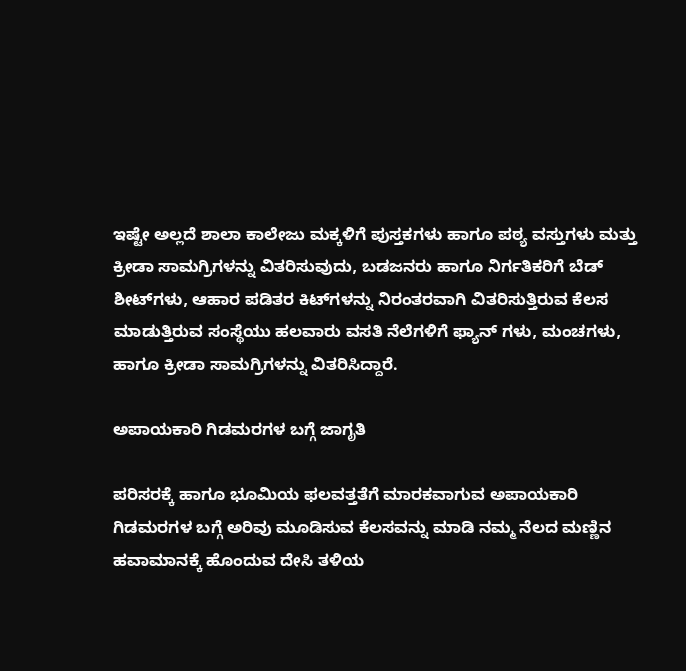ಇಷ್ಟೇ ಅಲ್ಲದೆ ಶಾಲಾ ಕಾಲೇಜು ಮಕ್ಕಳಿಗೆ ಪುಸ್ತಕಗಳು ಹಾಗೂ ಪಠ್ಯ ವಸ್ತುಗಳು ಮತ್ತು ಕ್ರೀಡಾ ಸಾಮಗ್ರಿಗಳನ್ನು ವಿತರಿಸುವುದು, ಬಡಜನರು ಹಾಗೂ ನಿರ್ಗತಿಕರಿಗೆ ಬೆಡ್‌ ಶೀಟ್‌ಗಳು, ಆಹಾರ ಪಡಿತರ ಕಿಟ್‌ಗಳನ್ನು ನಿರಂತರವಾಗಿ ವಿತರಿಸುತ್ತಿರುವ ಕೆಲಸ ಮಾಡುತ್ತಿರುವ ಸಂಸ್ಥೆಯು ಹಲವಾರು ವಸತಿ ನೆಲೆಗಳಿಗೆ ಫ್ಯಾನ್ ಗಳು, ಮಂಚಗಳು, ಹಾಗೂ ಕ್ರೀಡಾ ಸಾಮಗ್ರಿಗಳನ್ನು ವಿತರಿಸಿದ್ದಾರೆ.

ಅಪಾಯಕಾರಿ ಗಿಡಮರಗಳ ಬಗ್ಗೆ ಜಾಗೃತಿ

ಪರಿಸರಕ್ಕೆ ಹಾಗೂ ಭೂಮಿಯ ಫಲವತ್ತತೆಗೆ ಮಾರಕವಾಗುವ ಅಪಾಯಕಾರಿ ಗಿಡಮರಗಳ ಬಗ್ಗೆ ಅರಿವು ಮೂಡಿಸುವ ಕೆಲಸವನ್ನು ಮಾಡಿ ನಮ್ಮ ನೆಲದ ಮಣ್ಣಿನ ಹವಾಮಾನಕ್ಕೆ ಹೊಂದುವ ದೇಸಿ ತಳಿಯ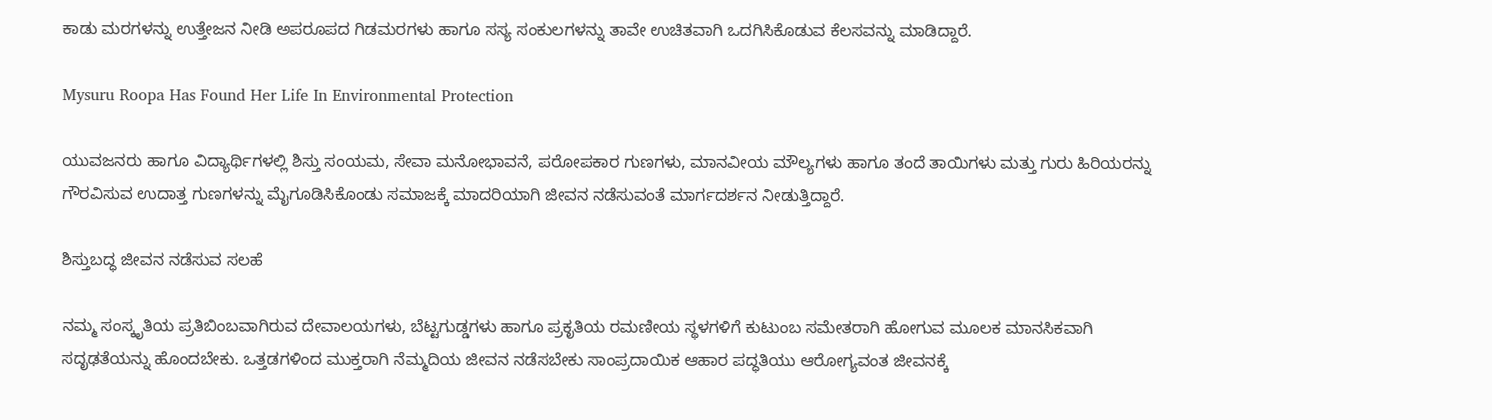ಕಾಡು ಮರಗಳನ್ನು ಉತ್ತೇಜನ ನೀಡಿ ಅಪರೂಪದ ಗಿಡಮರಗಳು ಹಾಗೂ ಸಸ್ಯ ಸಂಕುಲಗಳನ್ನು ತಾವೇ ಉಚಿತವಾಗಿ ಒದಗಿಸಿಕೊಡುವ ಕೆಲಸವನ್ನು ಮಾಡಿದ್ದಾರೆ.

Mysuru Roopa Has Found Her Life In Environmental Protection

ಯುವಜನರು ಹಾಗೂ ವಿದ್ಯಾರ್ಥಿಗಳಲ್ಲಿ ಶಿಸ್ತು ಸಂಯಮ, ಸೇವಾ ಮನೋಭಾವನೆ, ಪರೋಪಕಾರ ಗುಣಗಳು, ಮಾನವೀಯ ಮೌಲ್ಯಗಳು ಹಾಗೂ ತಂದೆ ತಾಯಿಗಳು ಮತ್ತು ಗುರು ಹಿರಿಯರನ್ನು ಗೌರವಿಸುವ ಉದಾತ್ತ ಗುಣಗಳನ್ನು ಮೈಗೂಡಿಸಿಕೊಂಡು ಸಮಾಜಕ್ಕೆ ಮಾದರಿಯಾಗಿ ಜೀವನ ನಡೆಸುವಂತೆ ಮಾರ್ಗದರ್ಶನ ನೀಡುತ್ತಿದ್ದಾರೆ.

ಶಿಸ್ತುಬದ್ಧ ಜೀವನ ನಡೆಸುವ ಸಲಹೆ

ನಮ್ಮ ಸಂಸ್ಕೃತಿಯ ಪ್ರತಿಬಿಂಬವಾಗಿರುವ ದೇವಾಲಯಗಳು, ಬೆಟ್ಟಗುಡ್ಡಗಳು ಹಾಗೂ ಪ್ರಕೃತಿಯ ರಮಣೀಯ ಸ್ಥಳಗಳಿಗೆ ಕುಟುಂಬ ಸಮೇತರಾಗಿ ಹೋಗುವ ಮೂಲಕ ಮಾನಸಿಕವಾಗಿ ಸದೃಢತೆಯನ್ನು ಹೊಂದಬೇಕು. ಒತ್ತಡಗಳಿಂದ ಮುಕ್ತರಾಗಿ ನೆಮ್ಮದಿಯ ಜೀವನ ನಡೆಸಬೇಕು ಸಾಂಪ್ರದಾಯಿಕ ಆಹಾರ ಪದ್ಧತಿಯು ಆರೋಗ್ಯವಂತ ಜೀವನಕ್ಕೆ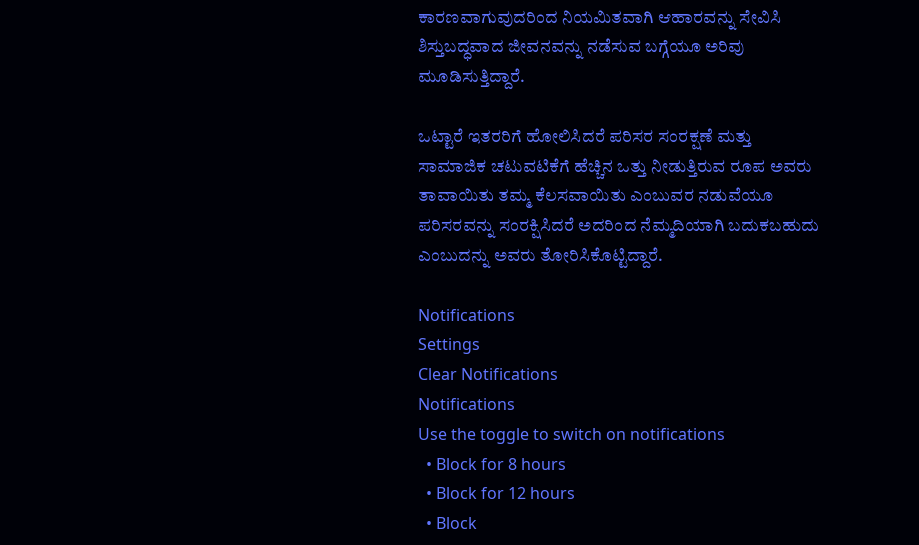ಕಾರಣವಾಗುವುದರಿಂದ ನಿಯಮಿತವಾಗಿ ಆಹಾರವನ್ನು ಸೇವಿಸಿ ಶಿಸ್ತುಬದ್ಧವಾದ ಜೀವನವನ್ನು ನಡೆಸುವ ಬಗ್ಗೆಯೂ ಅರಿವು ಮೂಡಿಸುತ್ತಿದ್ದಾರೆ.

ಒಟ್ಟಾರೆ ಇತರರಿಗೆ ಹೋಲಿಸಿದರೆ ಪರಿಸರ ಸಂರಕ್ಷಣೆ ಮತ್ತು ಸಾಮಾಜಿಕ ಚಟುವಟಿಕೆಗೆ ಹೆಚ್ಚಿನ ಒತ್ತು ನೀಡುತ್ತಿರುವ ರೂಪ ಅವರು ತಾವಾಯಿತು ತಮ್ಮ ಕೆಲಸವಾಯಿತು ಎಂಬುವರ ನಡುವೆಯೂ ಪರಿಸರವನ್ನು ಸಂರಕ್ಷಿಸಿದರೆ ಅದರಿಂದ ನೆಮ್ಮದಿಯಾಗಿ ಬದುಕಬಹುದು ಎಂಬುದನ್ನು ಅವರು ತೋರಿಸಿಕೊಟ್ಟಿದ್ದಾರೆ.

Notifications
Settings
Clear Notifications
Notifications
Use the toggle to switch on notifications
  • Block for 8 hours
  • Block for 12 hours
  • Block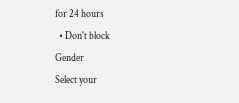for 24 hours
  • Don't block
Gender
Select your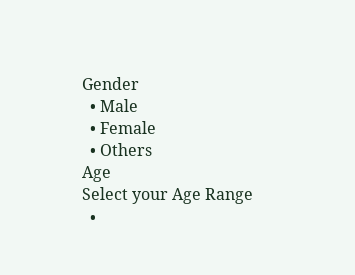Gender
  • Male
  • Female
  • Others
Age
Select your Age Range
  •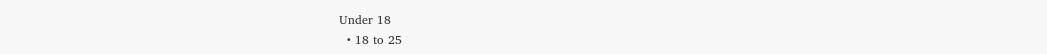Under 18
  • 18 to 25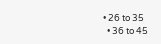• 26 to 35
  • 36 to 45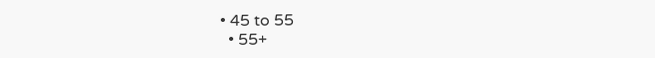• 45 to 55
  • 55+